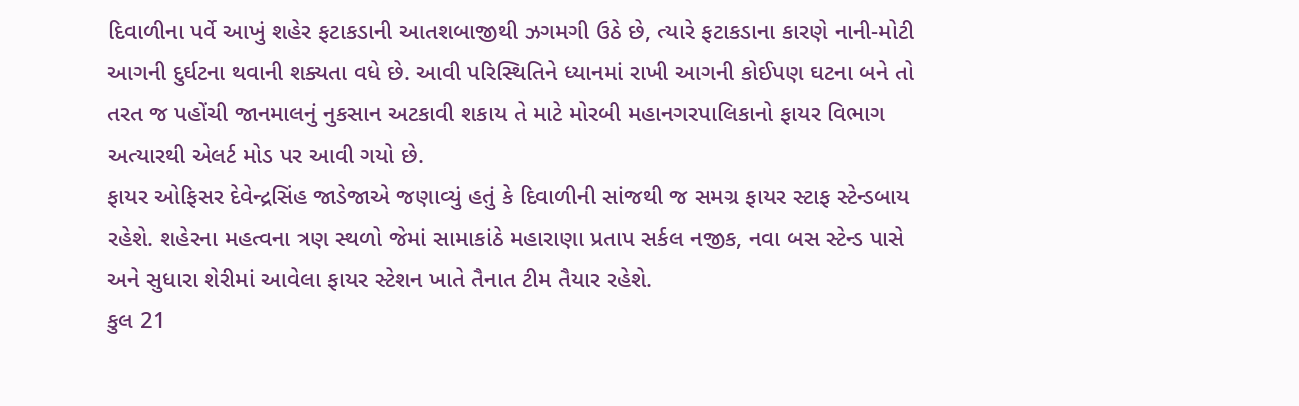દિવાળીના પર્વે આખું શહેર ફટાકડાની આતશબાજીથી ઝગમગી ઉઠે છે, ત્યારે ફટાકડાના કારણે નાની-મોટી આગની દુર્ઘટના થવાની શક્યતા વધે છે. આવી પરિસ્થિતિને ધ્યાનમાં રાખી આગની કોઈપણ ઘટના બને તો તરત જ પહોંચી જાનમાલનું નુકસાન અટકાવી શકાય તે માટે મોરબી મહાનગરપાલિકાનો ફાયર વિભાગ અત્યારથી એલર્ટ મોડ પર આવી ગયો છે.
ફાયર ઓફિસર દેવેન્દ્રસિંહ જાડેજાએ જણાવ્યું હતું કે દિવાળીની સાંજથી જ સમગ્ર ફાયર સ્ટાફ સ્ટેન્ડબાય રહેશે. શહેરના મહત્વના ત્રણ સ્થળો જેમાં સામાકાંઠે મહારાણા પ્રતાપ સર્કલ નજીક, નવા બસ સ્ટેન્ડ પાસે અને સુધારા શેરીમાં આવેલા ફાયર સ્ટેશન ખાતે તૈનાત ટીમ તૈયાર રહેશે.
કુલ 21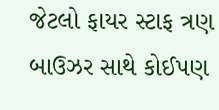જેટલો ફાયર સ્ટાફ ત્રણ બાઉઝર સાથે કોઈપણ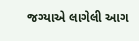જગ્યાએ લાગેલી આગ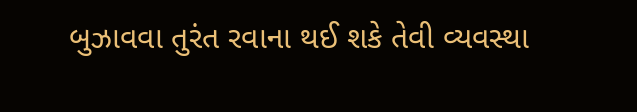બુઝાવવા તુરંત રવાના થઈ શકે તેવી વ્યવસ્થા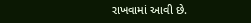રાખવામાં આવી છે.